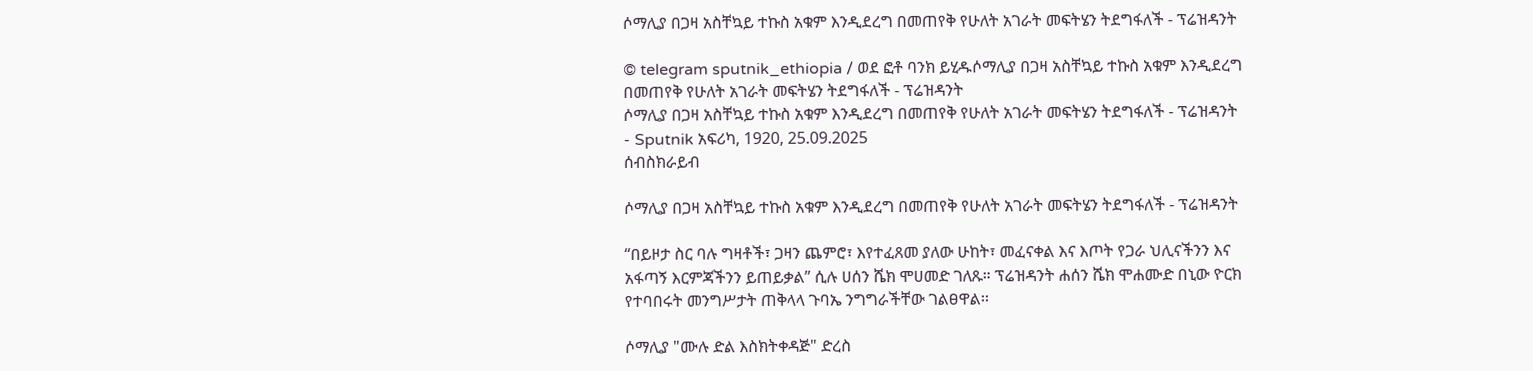ሶማሊያ በጋዛ አስቸኳይ ተኩስ አቁም እንዲደረግ በመጠየቅ የሁለት አገራት መፍትሄን ትደግፋለች - ፕሬዝዳንት

© telegram sputnik_ethiopia / ወደ ፎቶ ባንክ ይሂዱሶማሊያ በጋዛ አስቸኳይ ተኩስ አቁም እንዲደረግ በመጠየቅ የሁለት አገራት መፍትሄን ትደግፋለች - ፕሬዝዳንት
ሶማሊያ በጋዛ አስቸኳይ ተኩስ አቁም እንዲደረግ በመጠየቅ የሁለት አገራት መፍትሄን ትደግፋለች - ፕሬዝዳንት - Sputnik አፍሪካ, 1920, 25.09.2025
ሰብስክራይብ

ሶማሊያ በጋዛ አስቸኳይ ተኩስ አቁም እንዲደረግ በመጠየቅ የሁለት አገራት መፍትሄን ትደግፋለች - ፕሬዝዳንት

“በይዞታ ስር ባሉ ግዛቶች፣ ጋዛን ጨምሮ፣ እየተፈጸመ ያለው ሁከት፣ መፈናቀል እና እጦት የጋራ ህሊናችንን እና አፋጣኝ እርምጃችንን ይጠይቃል” ሲሉ ሀሰን ሼክ ሞሀመድ ገለጹ። ፕሬዝዳንት ሐሰን ሼክ ሞሐሙድ በኒው ዮርክ የተባበሩት መንግሥታት ጠቅላላ ጉባኤ ንግግራችቸው ገልፀዋል፡፡

ሶማሊያ "ሙሉ ድል እስክትቀዳጅ" ድረስ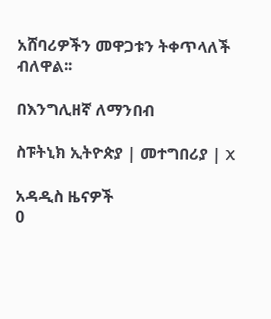አሸባሪዎችን መዋጋቱን ትቀጥላለች ብለዋል፡፡

በእንግሊዘኛ ለማንበብ

ስፑትኒክ ኢትዮጵያ | መተግበሪያ | X

አዳዲስ ዜናዎች
0